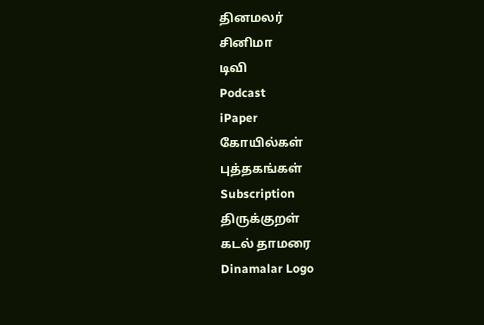தினமலர்
சினிமா
டிவி
Podcast
iPaper
கோயில்கள்
புத்தகங்கள்
Subscription
திருக்குறள்
கடல் தாமரை
Dinamalar Logo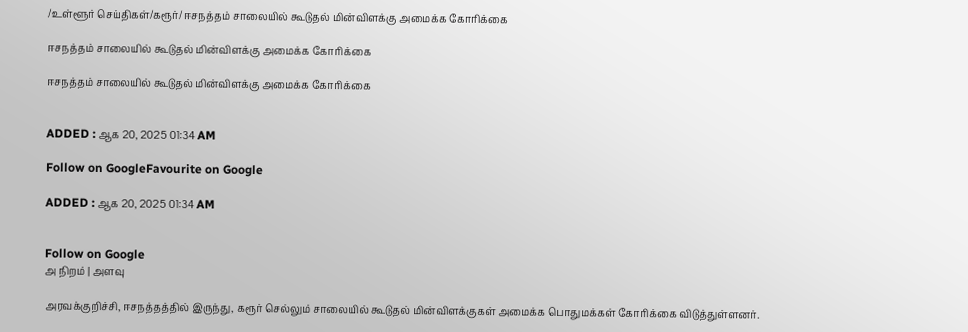/உள்ளூர் செய்திகள்/கரூர்/ ஈசநத்தம் சாலையில் கூடுதல் மின்விளக்கு அமைக்க கோரிக்கை

ஈசநத்தம் சாலையில் கூடுதல் மின்விளக்கு அமைக்க கோரிக்கை

ஈசநத்தம் சாலையில் கூடுதல் மின்விளக்கு அமைக்க கோரிக்கை


ADDED : ஆக 20, 2025 01:34 AM

Follow on GoogleFavourite on Google

ADDED : ஆக 20, 2025 01:34 AM


Follow on Google
அ நிறம் | அளவு

அரவக்குறிச்சி, ஈசநத்தத்தில் இருந்து, கரூர் செல்லும் சாலையில் கூடுதல் மின்விளக்குகள் அமைக்க பொதுமக்கள் கோரிக்கை விடுத்துள்ளனர்.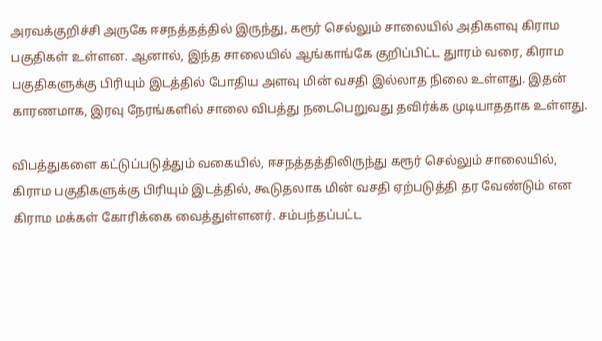அரவக்குறிச்சி அருகே ஈசநத்தத்தில் இருந்து, கரூர் செல்லும் சாலையில் அதிகளவு கிராம பகுதிகள் உள்ளன. ஆனால், இந்த சாலையில் ஆங்காங்கே குறிப்பிட்ட துாரம் வரை, கிராம பகுதிகளுக்கு பிரியும் இடத்தில் போதிய அளவு மின் வசதி இல்லாத நிலை உள்ளது. இதன் காரணமாக, இரவு நேரங்களில் சாலை விபத்து நடைபெறுவது தவிர்க்க முடியாததாக உள்ளது.

விபத்துகளை கட்டுப்படுத்தும் வகையில், ஈசநத்தத்திலிருந்து கரூர் செல்லும் சாலையில், கிராம பகுதிகளுக்கு பிரியும் இடத்தில், கூடுதலாக மின் வசதி ஏற்படுத்தி தர வேண்டும் என கிராம மக்கள் கோரிக்கை வைத்துள்ளனர். சம்பந்தப்பட்ட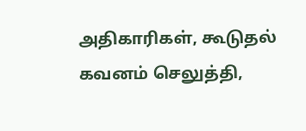அதிகாரிகள், கூடுதல் கவனம் செலுத்தி,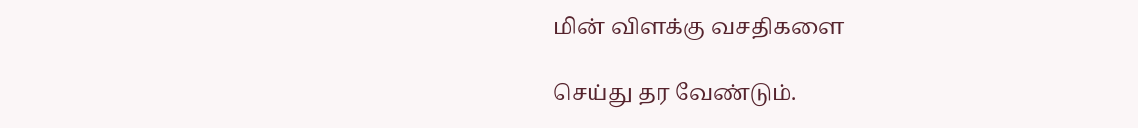மின் விளக்கு வசதிகளை

செய்து தர வேண்டும்.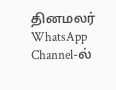தினமலர் WhatsApp Channel-ல்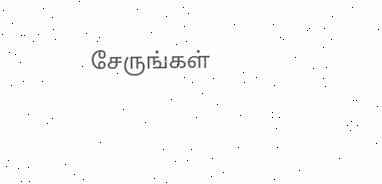சேருங்கள்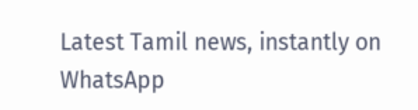Latest Tamil news, instantly on WhatsApp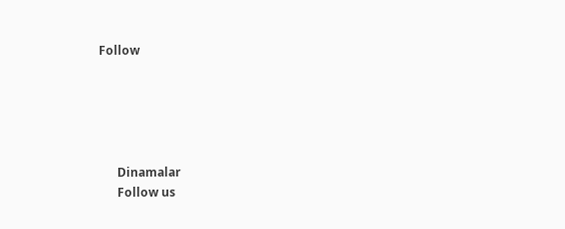Follow





      Dinamalar
      Follow us